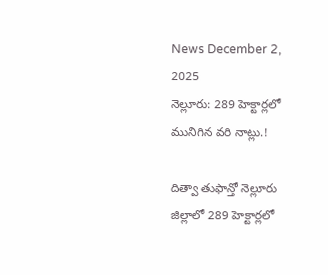News December 2, 2025
నెల్లూరు: 289 హెక్టార్లలో మునిగిన వరి నాట్లు.!

దిత్వా తుఫాన్తో నెల్లూరు జిల్లాలో 289 హెక్టార్లలో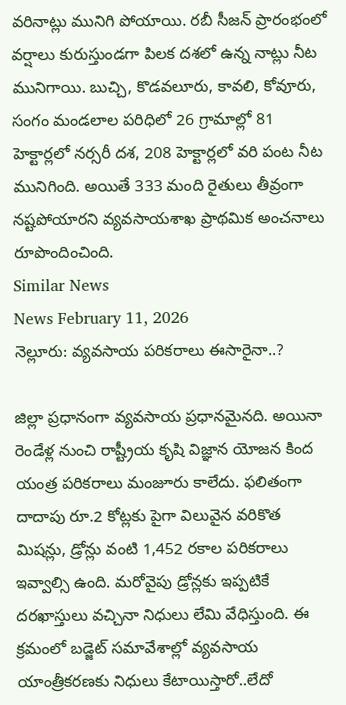వరినాట్లు మునిగి పోయాయి. రబీ సీజన్ ప్రారంభంలో వర్షాలు కురుస్తుండగా పిలక దశలో ఉన్న నాట్లు నీట మునిగాయి. బుచ్చి, కొడవలూరు, కావలి, కోవూరు, సంగం మండలాల పరిధిలో 26 గ్రామాల్లో 81 హెక్టార్లలో నర్సరీ దశ, 208 హెక్టార్లలో వరి పంట నీట మునిగింది. అయితే 333 మంది రైతులు తీవ్రంగా నష్టపోయారని వ్యవసాయశాఖ ప్రాథమిక అంచనాలు రూపొందించింది.
Similar News
News February 11, 2026
నెల్లూరు: వ్యవసాయ పరికరాలు ఈసారైనా..?

జిల్లా ప్రధానంగా వ్యవసాయ ప్రధానమైనది. అయినా రెండేళ్ల నుంచి రాష్ట్రీయ కృషి విజ్ఞాన యోజన కింద యంత్ర పరికరాలు మంజూరు కాలేదు. ఫలితంగా దాదాపు రూ.2 కోట్లకు పైగా విలువైన వరికొత మిషన్లు, డ్రోన్లు వంటి 1,452 రకాల పరికరాలు ఇవ్వాల్సి ఉంది. మరోవైపు డ్రోన్లకు ఇప్పటికే దరఖాస్తులు వచ్చినా నిధులు లేమి వేధిస్తుంది. ఈ క్రమంలో బడ్జెట్ సమావేశాల్లో వ్యవసాయ యాంత్రీకరణకు నిధులు కేటాయిస్తారో..లేదో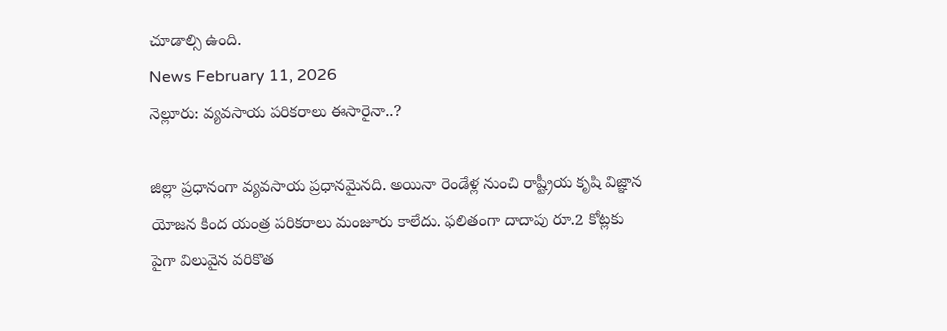చూడాల్సి ఉంది.
News February 11, 2026
నెల్లూరు: వ్యవసాయ పరికరాలు ఈసారైనా..?

జిల్లా ప్రధానంగా వ్యవసాయ ప్రధానమైనది. అయినా రెండేళ్ల నుంచి రాష్ట్రీయ కృషి విజ్ఞాన యోజన కింద యంత్ర పరికరాలు మంజూరు కాలేదు. ఫలితంగా దాదాపు రూ.2 కోట్లకు పైగా విలువైన వరికొత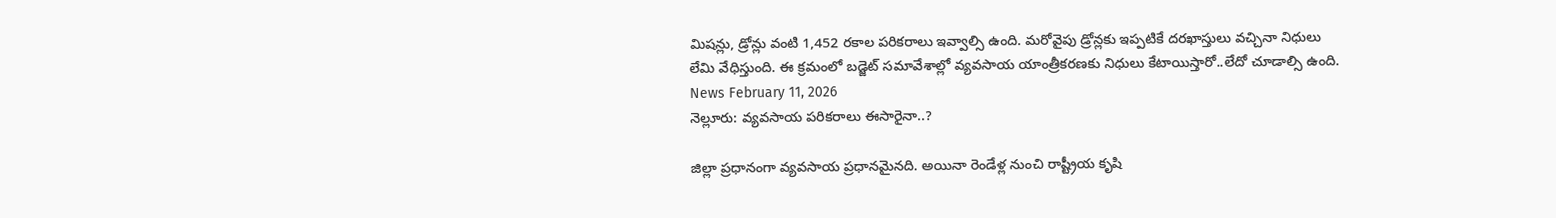మిషన్లు, డ్రోన్లు వంటి 1,452 రకాల పరికరాలు ఇవ్వాల్సి ఉంది. మరోవైపు డ్రోన్లకు ఇప్పటికే దరఖాస్తులు వచ్చినా నిధులు లేమి వేధిస్తుంది. ఈ క్రమంలో బడ్జెట్ సమావేశాల్లో వ్యవసాయ యాంత్రీకరణకు నిధులు కేటాయిస్తారో..లేదో చూడాల్సి ఉంది.
News February 11, 2026
నెల్లూరు: వ్యవసాయ పరికరాలు ఈసారైనా..?

జిల్లా ప్రధానంగా వ్యవసాయ ప్రధానమైనది. అయినా రెండేళ్ల నుంచి రాష్ట్రీయ కృషి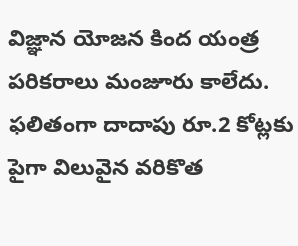విజ్ఞాన యోజన కింద యంత్ర పరికరాలు మంజూరు కాలేదు. ఫలితంగా దాదాపు రూ.2 కోట్లకు పైగా విలువైన వరికొత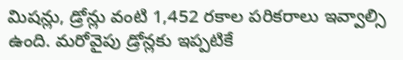మిషన్లు, డ్రోన్లు వంటి 1,452 రకాల పరికరాలు ఇవ్వాల్సి ఉంది. మరోవైపు డ్రోన్లకు ఇప్పటికే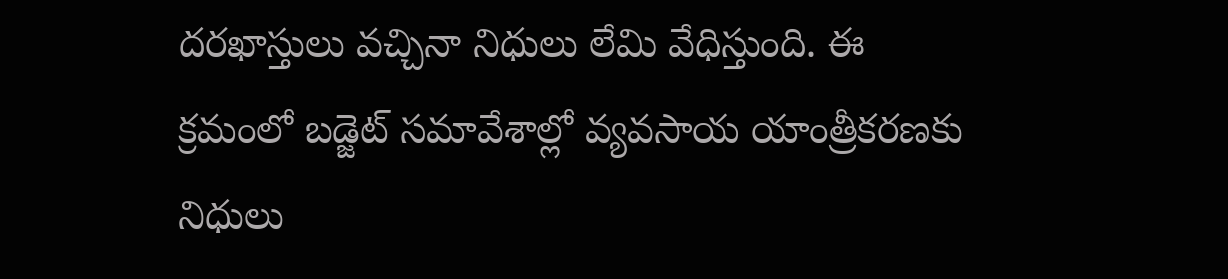దరఖాస్తులు వచ్చినా నిధులు లేమి వేధిస్తుంది. ఈ క్రమంలో బడ్జెట్ సమావేశాల్లో వ్యవసాయ యాంత్రీకరణకు నిధులు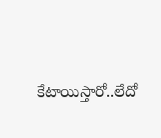కేటాయిస్తారో..లేదో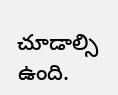చూడాల్సి ఉంది.